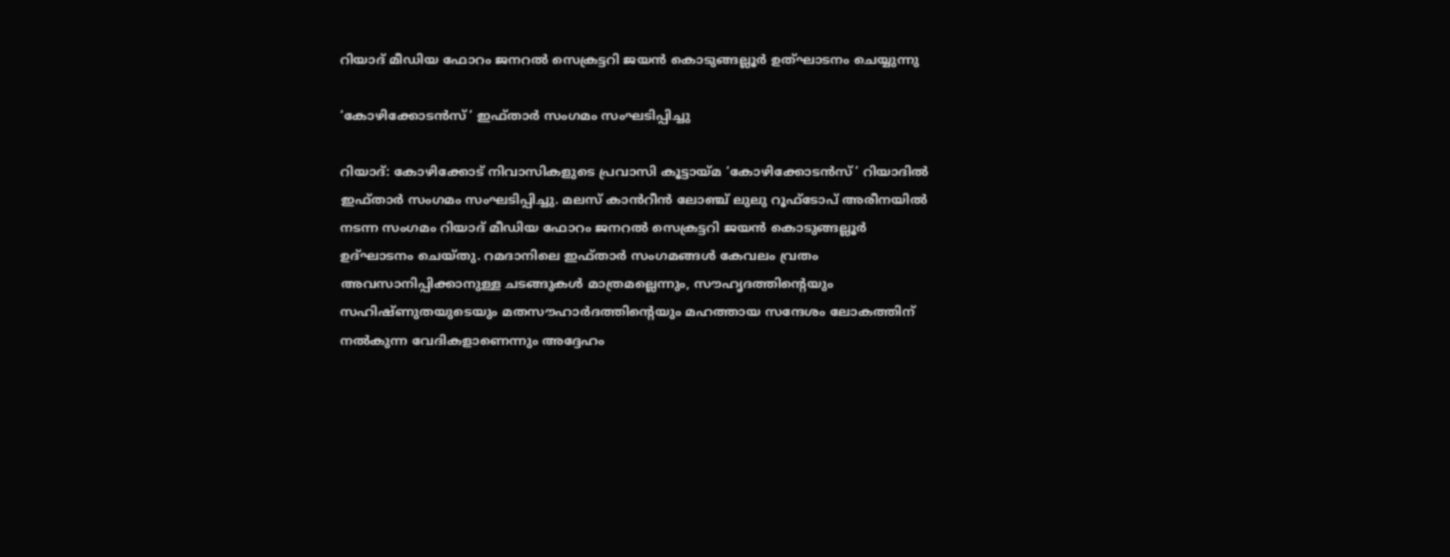റിയാദ് മീഡിയ ഫോറം ജനറൽ സെക്രട്ടറി ജയൻ കൊടുങ്ങല്ലൂർ ഉത്ഘാടനം ചെയ്യുന്നു

‘കോഴിക്കോടൻസ്’ ഇഫ്‌താർ സംഗമം സംഘടിപ്പിച്ചു

റിയാദ്: കോഴിക്കോട് നിവാസികളുടെ പ്രവാസി കൂട്ടായ്‌മ ‘കോഴിക്കോടൻസ്’ റിയാദിൽ ഇഫ്‌താർ സംഗമം സംഘടിപ്പിച്ചു. മലസ് കാൻറീൻ ലോഞ്ച് ലുലു റൂഫ്ടോപ് അരീനയിൽ നടന്ന സംഗമം റിയാദ് മീഡിയ ഫോറം ജനറൽ സെക്രട്ടറി ജയൻ കൊടുങ്ങല്ലൂർ ഉദ്ഘാടനം ചെയ്തു. റമദാനിലെ ഇഫ്‌താർ സംഗമങ്ങൾ കേവലം വ്രതം അവസാനിപ്പിക്കാനുള്ള ചടങ്ങുകൾ മാത്രമല്ലെന്നും, സൗഹൃദത്തിന്‍റെയും സഹിഷ്ണുതയുടെയും മതസൗഹാർദത്തിന്‍റെയും മഹത്തായ സന്ദേശം ലോകത്തിന് നൽകുന്ന വേദികളാണെന്നും അദ്ദേഹം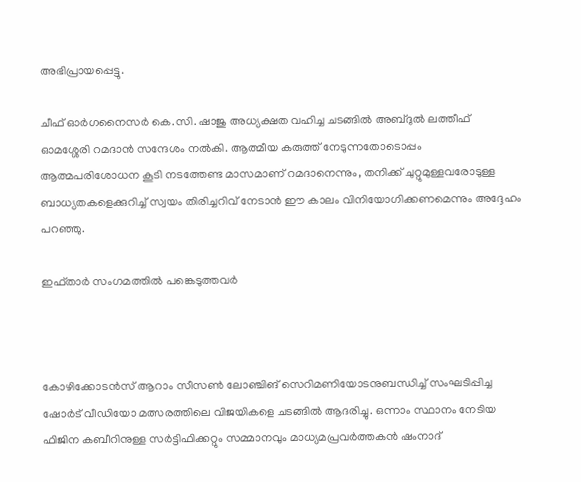അഭിപ്രായപ്പെട്ടു.

ചീഫ് ഓർഗനൈസർ കെ.സി. ഷാജു അധ്യക്ഷത വഹിച്ച ചടങ്ങിൽ അബ്ദുൽ ലത്തീഫ് ഓമശ്ശേരി റമദാൻ സന്ദേശം നൽകി. ആത്മീയ കരുത്ത് നേടുന്നതോടൊപ്പം ആത്മപരിശോധന കൂടി നടത്തേണ്ട മാസമാണ് റമദാനെന്നും, തനിക്ക് ചുറ്റുമുള്ളവരോടുള്ള ബാധ്യതകളെക്കുറിച്ച് സ്വയം തിരിച്ചറിവ് നേടാൻ ഈ കാലം വിനിയോഗിക്കണമെന്നും അദ്ദേഹം പറഞ്ഞു.

ഇഫ്‌താർ സംഗമത്തിൽ പങ്കെടുത്തവർ



കോഴിക്കോടൻസ് ആറാം സീസൺ ലോഞ്ചിങ് സെറിമണിയോടനുബന്ധിച്ച് സംഘടിപ്പിച്ച ഷോർട് വീഡിയോ മത്സരത്തിലെ വിജയികളെ ചടങ്ങിൽ ആദരിച്ചു. ഒന്നാം സ്ഥാനം നേടിയ ഫിജിന കബീറിനുള്ള സർട്ടിഫിക്കറ്റും സമ്മാനവും മാധ്യമപ്രവർത്തകൻ ഷംനാദ്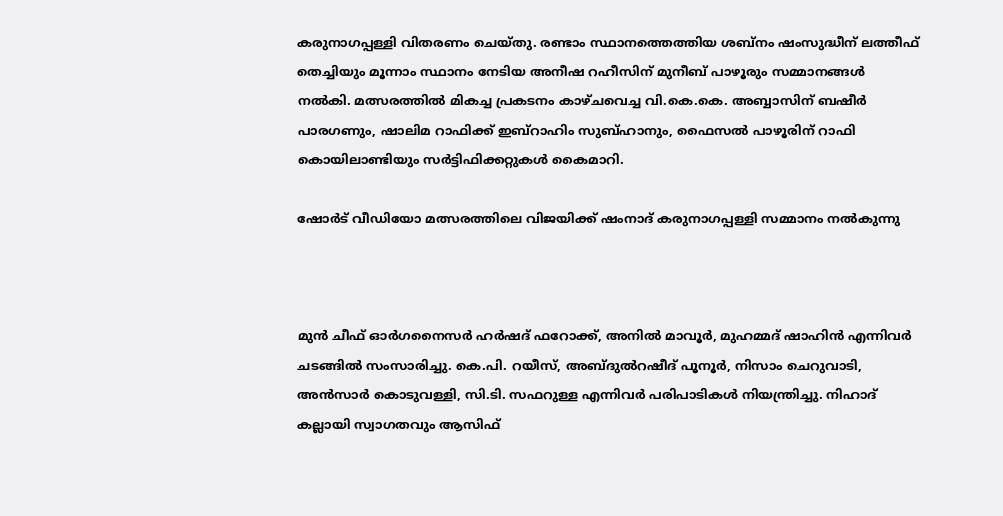കരുനാഗപ്പള്ളി വിതരണം ചെയ്തു. രണ്ടാം സ്ഥാനത്തെത്തിയ ശബ്‌നം ഷംസുദ്ധീന് ലത്തീഫ് തെച്ചിയും മൂന്നാം സ്ഥാനം നേടിയ അനീഷ റഹീസിന് മുനീബ് പാഴൂരും സമ്മാനങ്ങൾ നൽകി. മത്സരത്തിൽ മികച്ച പ്രകടനം കാഴ്ചവെച്ച വി.കെ.കെ. അബ്ബാസിന് ബഷീർ പാരഗണും, ഷാലിമ റാഫിക്ക് ഇബ്‌റാഹിം സുബ്ഹാനും, ഫൈസൽ പാഴൂരിന് റാഫി കൊയിലാണ്ടിയും സർട്ടിഫിക്കറ്റുകൾ കൈമാറി.

ഷോർട് വീഡിയോ മത്സരത്തിലെ വിജയിക്ക് ഷംനാദ് കരുനാഗപ്പള്ളി സമ്മാനം നൽകുന്നു



മുൻ ചീഫ് ഓർഗനൈസർ ഹർഷദ് ഫറോക്ക്, അനിൽ മാവൂർ, മുഹമ്മദ് ഷാഹിൻ എന്നിവർ ചടങ്ങിൽ സംസാരിച്ചു. കെ.പി. റയീസ്, അബ്ദുൽറഷീദ് പൂനൂർ, നിസാം ചെറുവാടി, അൻസാർ കൊടുവള്ളി, സി.ടി. സഫറുള്ള എന്നിവർ പരിപാടികൾ നിയന്ത്രിച്ചു. നിഹാദ് കല്ലായി സ്വാഗതവും ആസിഫ്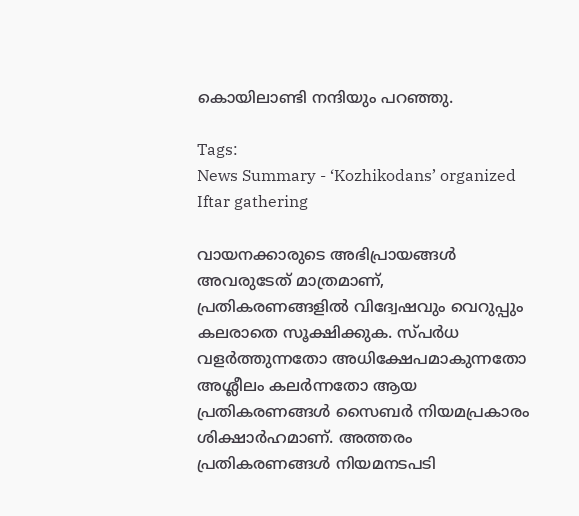കൊയിലാണ്ടി നന്ദിയും പറഞ്ഞു.

Tags:
News Summary - ‘Kozhikodans’ organized Iftar gathering

വായനക്കാരുടെ അഭിപ്രായങ്ങള്‍ അവരുടേത് മാത്രമാണ്, പ്രതികരണങ്ങളിൽ വിദ്വേഷവും വെറുപ്പും കലരാതെ സൂക്ഷിക്കുക. സ്പർധ വളർത്തുന്നതോ അധിക്ഷേപമാകുന്നതോ അശ്ലീലം കലർന്നതോ ആയ പ്രതികരണങ്ങൾ സൈബർ നിയമപ്രകാരം ശിക്ഷാർഹമാണ്. അത്തരം പ്രതികരണങ്ങൾ നിയമനടപടി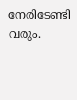നേരിടേണ്ടി വരും.